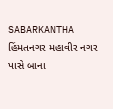SABARKANTHA
હિંમતનગર મહાવીર નગર પાસે બાના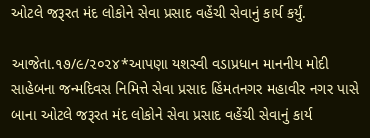ઓટલે જરૂરત મંદ લોકોને સેવા પ્રસાદ વહેંચી સેવાનું કાર્ય કર્યું.

આજેતા.૧૭/૯/૨૦૨૪*આપણા યશસ્વી વડાપ્રધાન માનનીય મોદી સાહેબના જન્મદિવસ નિમિત્તે સેવા પ્રસાદ હિંમતનગર મહાવીર નગર પાસે બાના ઓટલે જરૂરત મંદ લોકોને સેવા પ્રસાદ વહેંચી સેવાનું કાર્ય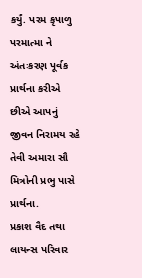કર્યું. પરમ કૃપાળુ પરમાત્મા ને અંતઃકરણ પૂર્વક પ્રાર્થના કરીએ છીએ આપનું
જીવન નિરામય રહે તેવી અમારા સૌ મિત્રોની પ્રભુ પાસે પ્રાર્થના.
પ્રકાશ વૈદ તથા લાયન્સ પરિવાર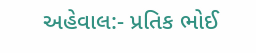અહેવાલ:- પ્રતિક ભોઈ